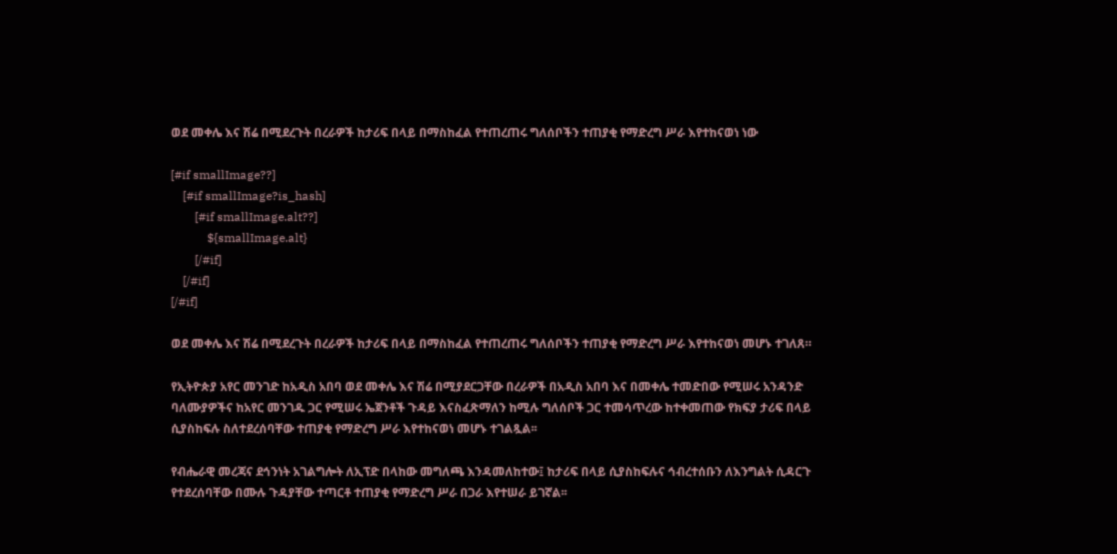ወደ መቀሌ እና ሽሬ በሚደረጉት በረራዎች ከታሪፍ በላይ በማስከፈል የተጠረጠሩ ግለሰቦችን ተጠያቂ የማድረግ ሥራ እየተከናወነ ነው

[#if smallImage??]
    [#if smallImage?is_hash]
        [#if smallImage.alt??]
            ${smallImage.alt}
        [/#if]
    [/#if]
[/#if]

ወደ መቀሌ እና ሽሬ በሚደረጉት በረራዎች ከታሪፍ በላይ በማስከፈል የተጠረጠሩ ግለሰቦችን ተጠያቂ የማድረግ ሥራ እየተከናወነ መሆኑ ተገለጸ።

የኢትዮጵያ አየር መንገድ ከአዲስ አበባ ወደ መቀሌ እና ሽሬ በሚያደርጋቸው በረራዎች በአዲስ አበባ እና በመቀሌ ተመድበው የሚሠሩ አንዳንድ ባለሙያዎችና ከአየር መንገዱ ጋር የሚሠሩ ኤጀንቶች ጉዳይ እናስፈጽማለን ከሚሉ ግለሰቦች ጋር ተመሳጥረው ከተቀመጠው የክፍያ ታሪፍ በላይ ሲያስከፍሉ ስለተደረሰባቸው ተጠያቂ የማድረግ ሥራ እየተከናወነ መሆኑ ተገልጿል፡፡

የብሔራዊ መረጃና ደኅንነት አገልግሎት ለኢፕድ በላከው መግለጫ እንዳመለከተው፤ ከታሪፍ በላይ ሲያስከፍሉና ኅብረተሰቡን ለእንግልት ሲዳርጉ የተደረሰባቸው በሙሉ ጉዳያቸው ተጣርቶ ተጠያቂ የማድረግ ሥራ በጋራ እየተሠራ ይገኛል፡፡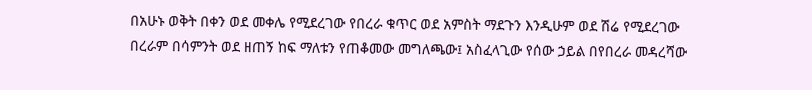በአሁኑ ወቅት በቀን ወደ መቀሌ የሚደረገው የበረራ ቁጥር ወደ አምስት ማደጉን እንዲሁም ወደ ሽሬ የሚደረገው በረራም በሳምንት ወደ ዘጠኝ ከፍ ማለቱን የጠቆመው መግለጫው፤ አስፈላጊው የሰው ኃይል በየበረራ መዳረሻው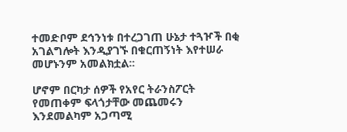ተመድቦም ደኅንነቱ በተረጋገጠ ሁኔታ ተጓዦች በቂ አገልግሎት እንዲያገኙ በቁርጠኝነት እየተሠራ መሆኑንም አመልክቷል፡፡

ሆኖም በርካታ ሰዎች የአየር ትራንስፖርት የመጠቀም ፍላጎታቸው መጨመሩን እንደመልካም አጋጣሚ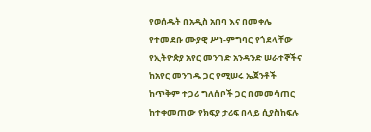የወሰዱት በአዲስ አበባ እና በመቀሌ የተመደቡ ሙያዊ ሥነ-ምግባር የጎደላቸው የኢትዮጵያ አየር መንገድ አንዳንድ ሠራተኞችና ከአየር መንገዱ ጋር የሚሠሩ ኤጀንቶች ከጥቅም ተጋሪ ግለሰቦች ጋር በመመሳጠር ከተቀመጠው የክፍያ ታሪፍ በላይ ሲያስከፍሉ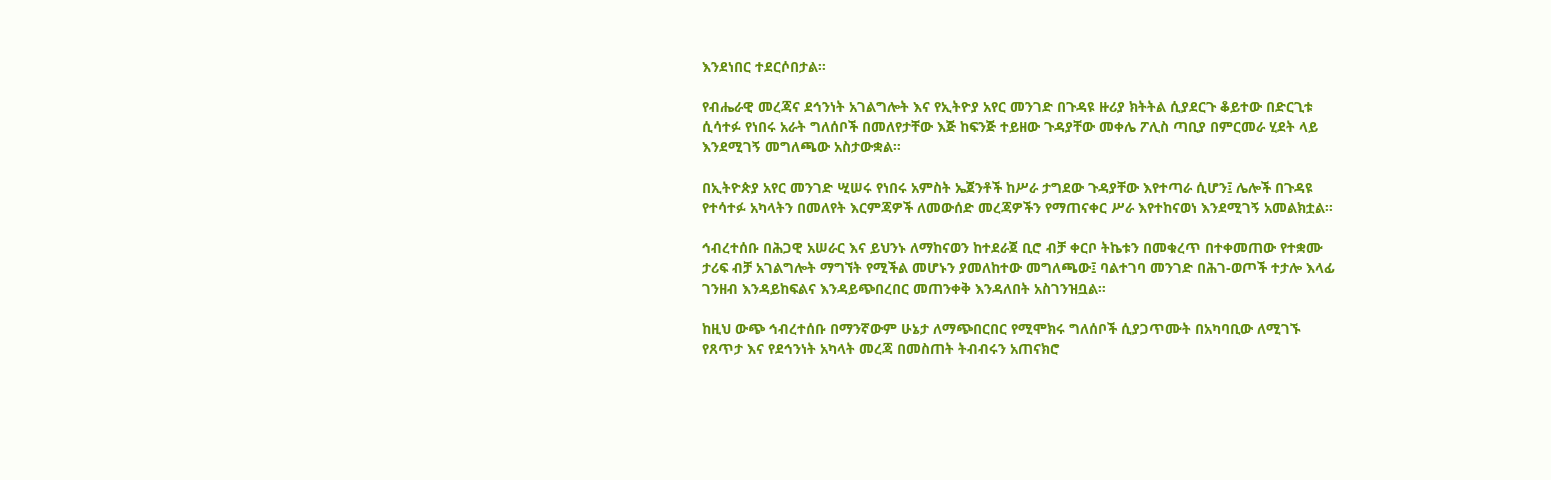እንደነበር ተደርሶበታል፡፡

የብሔራዊ መረጃና ደኅንነት አገልግሎት እና የኢትዮያ አየር መንገድ በጉዳዩ ዙሪያ ክትትል ሲያደርጉ ቆይተው በድርጊቱ ሲሳተፉ የነበሩ አራት ግለሰቦች በመለየታቸው እጅ ከፍንጅ ተይዘው ጉዳያቸው መቀሌ ፖሊስ ጣቢያ በምርመራ ሂደት ላይ እንደሚገኝ መግለጫው አስታውቋል።

በኢትዮጵያ አየር መንገድ ሢሠሩ የነበሩ አምስት ኤጀንቶች ከሥራ ታግደው ጉዳያቸው እየተጣራ ሲሆን፤ ሌሎች በጉዳዩ የተሳተፉ አካላትን በመለየት እርምጃዎች ለመውሰድ መረጃዎችን የማጠናቀር ሥራ እየተከናወነ እንደሚገኝ አመልክቷል፡፡

ኅብረተሰቡ በሕጋዊ አሠራር እና ይህንኑ ለማከናወን ከተደራጀ ቢሮ ብቻ ቀርቦ ትኬቱን በመቁረጥ በተቀመጠው የተቋሙ ታሪፍ ብቻ አገልግሎት ማግኘት የሚችል መሆኑን ያመለከተው መግለጫው፤ ባልተገባ መንገድ በሕገ-ወጦች ተታሎ እላፊ ገንዘብ እንዳይከፍልና እንዳይጭበረበር መጠንቀቅ እንዳለበት አስገንዝቧል።

ከዚህ ውጭ ኅብረተሰቡ በማንኛውም ሁኔታ ለማጭበርበር የሚሞክሩ ግለሰቦች ሲያጋጥሙት በአካባቢው ለሚገኙ የጸጥታ እና የደኅንነት አካላት መረጃ በመስጠት ትብብሩን አጠናክሮ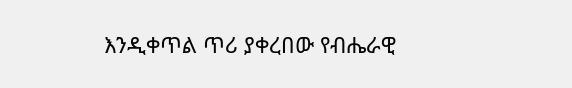እንዲቀጥል ጥሪ ያቀረበው የብሔራዊ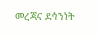መረጃና ደኅንነት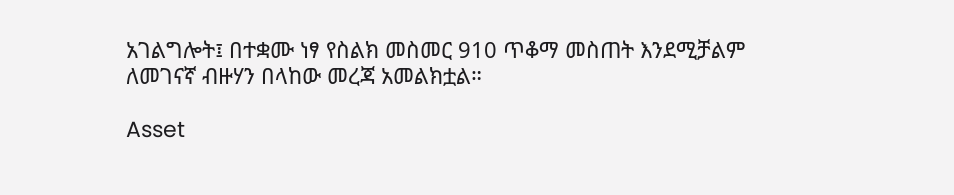አገልግሎት፤ በተቋሙ ነፃ የስልክ መስመር 910 ጥቆማ መስጠት እንደሚቻልም ለመገናኛ ብዙሃን በላከው መረጃ አመልክቷል።

Asset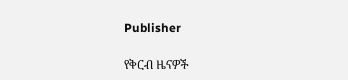Publisher

የቅርብ ዜናዎች